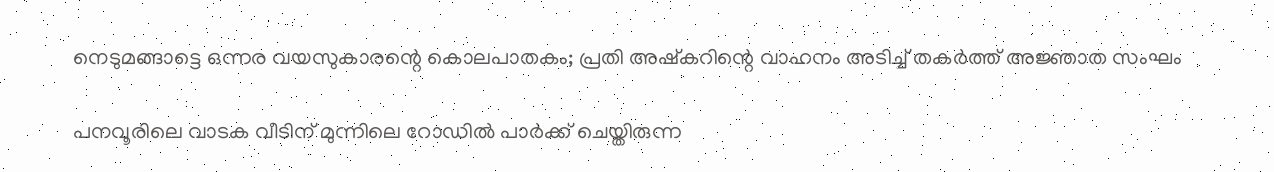നെടുമങ്ങാട്ടെ ഒന്നര വയസുകാരന്റെ കൊലപാതകം; പ്രതി അഷ്‌കറിന്റെ വാഹനം അടിച്ച് തകര്‍ത്ത് അജ്ഞാത സംഘം

പനവൂരിലെ വാടക വീടിന് മുന്നിലെ റോഡില്‍ പാര്‍ക്ക് ചെയ്തിരുന്ന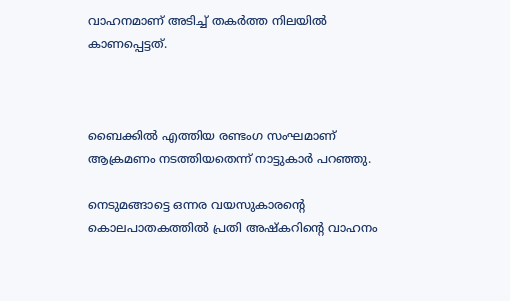വാഹനമാണ് അടിച്ച് തകര്‍ത്ത നിലയില്‍ കാണപ്പെട്ടത്.



ബൈക്കില്‍ എത്തിയ രണ്ടംഗ സംഘമാണ് ആക്രമണം നടത്തിയതെന്ന് നാട്ടുകാര്‍ പറഞ്ഞു.

നെടുമങ്ങാട്ടെ ഒന്നര വയസുകാരന്റെ കൊലപാതകത്തില്‍ പ്രതി അഷ്‌കറിന്റെ വാഹനം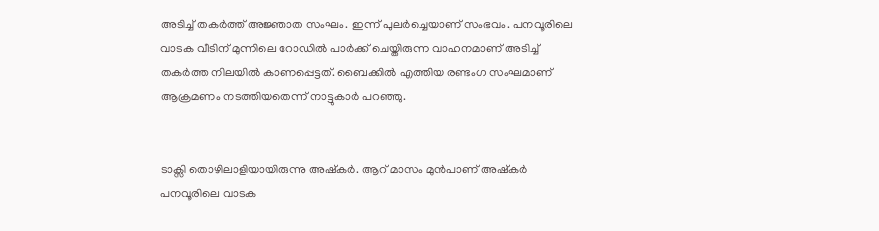അടിച്ച് തകര്‍ത്ത് അജ്ഞാത സംഘം. ഇന്ന് പുലര്‍ച്ചെയാണ് സംഭവം. പനവൂരിലെ വാടക വീടിന് മുന്നിലെ റോഡില്‍ പാര്‍ക്ക് ചെയ്തിരുന്ന വാഹനമാണ് അടിച്ച് തകര്‍ത്ത നിലയില്‍ കാണപ്പെട്ടത്. ബൈക്കില്‍ എത്തിയ രണ്ടംഗ സംഘമാണ് ആക്രമണം നടത്തിയതെന്ന് നാട്ടുകാര്‍ പറഞ്ഞു.


ടാക്സി തൊഴിലാളിയായിരുന്നു അഷ്‌കര്‍. ആറ് മാസം മുന്‍പാണ് അഷ്‌കര്‍ പനവൂരിലെ വാടക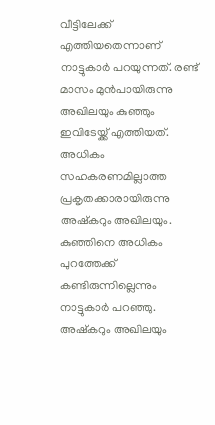വീട്ടിലേക്ക് എത്തിയതെന്നാണ് നാട്ടുകാര്‍ പറയുന്നത്. രണ്ട് മാസം മുന്‍പായിരുന്നു അഖിലയും കുഞ്ഞും ഇവിടേയ്ക്ക് എത്തിയത്. അധികം സഹകരണമില്ലാത്ത പ്രകൃതക്കാരായിരുന്നു അഷ്‌കറും അഖിലയും. കുഞ്ഞിനെ അധികം പുറത്തേക്ക് കണ്ടിരുന്നില്ലെന്നും നാട്ടുകാര്‍ പറഞ്ഞു. അഷ്‌കറും അഖിലയും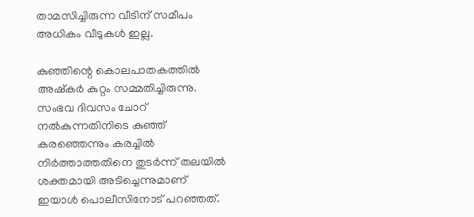താമസിച്ചിരുന്ന വീടിന് സമീപം അധികം വീടുകള്‍ ഇല്ല.

കുഞ്ഞിന്റെ കൊലപാതകത്തില്‍ അഷ്‌കര്‍ കുറ്റം സമ്മതിച്ചിരുന്നു. സംഭവ ദിവസം ചോറ് നല്‍കുന്നതിനിടെ കുഞ്ഞ് കരഞ്ഞെന്നും കരച്ചില്‍ നിര്‍ത്താത്തതിനെ തുടര്‍ന്ന് തലയില്‍ ശക്തമായി അടിച്ചെന്നുമാണ് ഇയാള്‍ പൊലീസിനോട് പറഞ്ഞത്.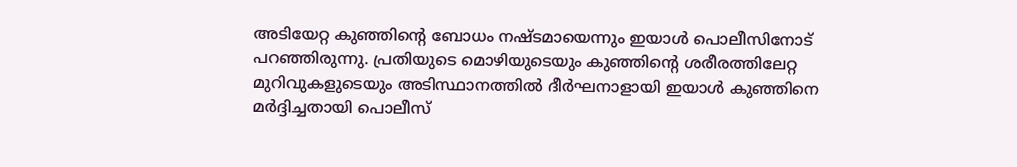അടിയേറ്റ കുഞ്ഞിന്റെ ബോധം നഷ്ടമായെന്നും ഇയാള്‍ പൊലീസിനോട് പറഞ്ഞിരുന്നു. പ്രതിയുടെ മൊഴിയുടെയും കുഞ്ഞിന്റെ ശരീരത്തിലേറ്റ മുറിവുകളുടെയും അടിസ്ഥാനത്തില്‍ ദീര്‍ഘനാളായി ഇയാള്‍ കുഞ്ഞിനെ മര്‍ദ്ദിച്ചതായി പൊലീസ്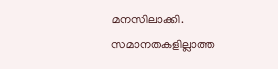മനസിലാക്കി. സമാനതകളില്ലാത്ത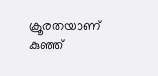ക്രൂരതയാണ് കുഞ്ഞ്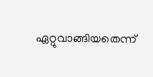ഏറ്റുവാങ്ങിയതെന്ന്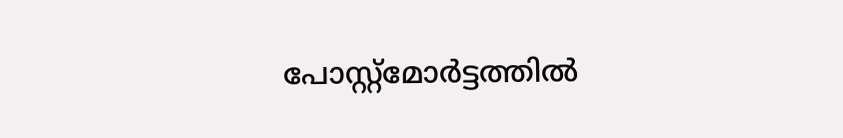പോസ്റ്റ്‌മോര്‍ട്ടത്തില്‍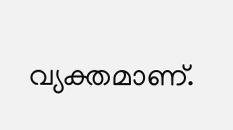വ്യക്തമാണ്.